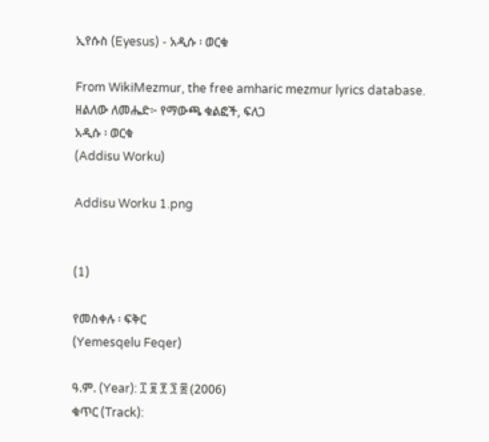ኢየሱስ (Eyesus) - አዲሱ ፡ ወርቁ

From WikiMezmur, the free amharic mezmur lyrics database.
ዘልለው ለመሔድ፦ የማውጫ ቁልፎች, ፍለጋ
አዲሱ ፡ ወርቁ
(Addisu Worku)

Addisu Worku 1.png


(1)

የመስቀሉ ፡ ፍቅር
(Yemesqelu Feqer)

ዓ.ም. (Year): ፲ ፱ ፻ ፺ ፰ (2006)
ቁጥር (Track):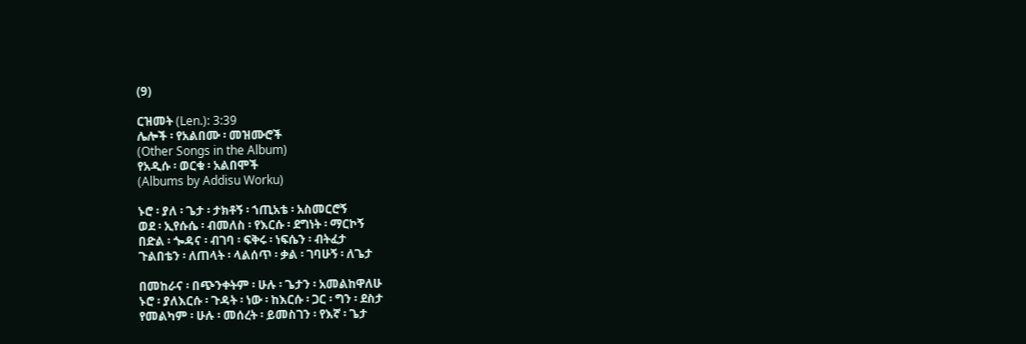(9)

ርዝመት (Len.): 3:39
ሌሎች ፡ የአልበሙ ፡ መዝሙሮች
(Other Songs in the Album)
የአዲሱ ፡ ወርቁ ፡ አልበሞች
(Albums by Addisu Worku)

ኑሮ ፡ ያለ ፡ ጌታ ፡ ታክቶኝ ፡ ኀጢአቴ ፡ አስመርሮኝ
ወደ ፡ ኢየሱሴ ፡ ብመለስ ፡ የእርሱ ፡ ደግነት ፡ ማርኮኝ
በድል ፡ ጐዳና ፡ ብገባ ፡ ፍቅሩ ፡ ነፍሴን ፡ ብትፈታ
ጉልበቴን ፡ ለጠላት ፡ ላልሰጥ ፡ ቃል ፡ ገባሁኝ ፡ ለጌታ

በመከራና ፡ በጭንቀትም ፡ ሁሉ ፡ ጌታን ፡ አመልከዋለሁ
ኑሮ ፡ ያለእርሱ ፡ ጉዳት ፡ ነው ፡ ከእርሱ ፡ ጋር ፡ ግን ፡ ደስታ
የመልካም ፡ ሁሉ ፡ መሰረት ፡ ይመስገን ፡ የእኛ ፡ ጌታ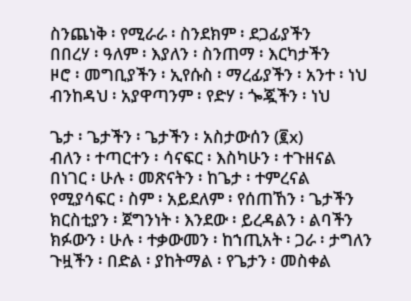ስንጨነቅ ፡ የሚራራ ፡ ስንደክም ፡ ደጋፊያችን
በበረሃ ፡ ዓለም ፡ እያለን ፡ ስንጠማ ፡ እርካታችን
ዞሮ ፡ መግቢያችን ፡ ኢየሱስ ፡ ማረፊያችን ፡ አንተ ፡ ነህ
ብንከዳህ ፡ አያዋጣንም ፡ የድሃ ፡ ጐጇችን ፡ ነህ

ጌታ ፡ ጌታችን ፡ ጌታችን ፡ አስታውሰን (፪x)
ብለን ፡ ተጣርተን ፡ ሳናፍር ፡ እስካሁን ፡ ተጉዘናል
በነገር ፡ ሁሉ ፡ መጽናትን ፡ ከጌታ ፡ ተምረናል
የሚያሳፍር ፡ ስም ፡ አይደለም ፡ የሰጠኸን ፡ ጌታችን
ክርስቲያን ፡ ጀግንነት ፡ እንደው ፡ ይረዳልን ፡ ልባችን
ክፉውን ፡ ሁሉ ፡ ተቃውመን ፡ ከኀጢአት ፡ ጋራ ፡ ታግለን
ጉዟችን ፡ በድል ፡ ያከትማል ፡ የጌታን ፡ መስቀል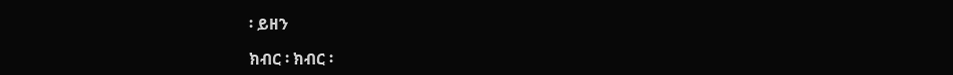፡ ይዘን

ክብር ፡ ክብር ፡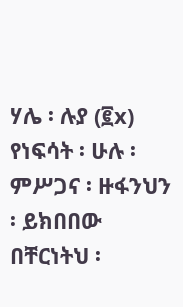ሃሌ ፡ ሉያ (፪x)
የነፍሳት ፡ ሁሉ ፡ ምሥጋና ፡ ዙፋንህን ፡ ይክበበው
በቸርነትህ ፡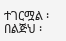ተገርሟል ፡ በልጅህ ፡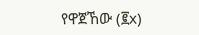የዋጀኸው (፪x)